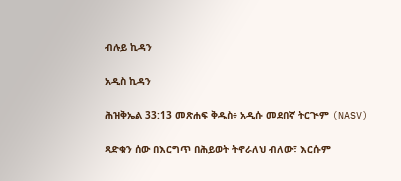ብሉይ ኪዳን

አዲስ ኪዳን

ሕዝቅኤል 33:13 መጽሐፍ ቅዱስ፥ አዲሱ መደበኛ ትርጒም (NASV)

ጻድቁን ሰው በእርግጥ በሕይወት ትኖራለህ ብለው፣ እርሱም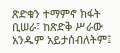ጽድቁን ተማምኖ ክፋት ቢሠራ፣ ከጽድቅ ሥራው አንዱም አይታሰብለትም፤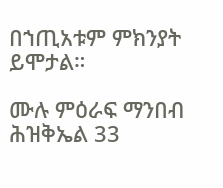በኀጢአቱም ምክንያት ይሞታል።

ሙሉ ምዕራፍ ማንበብ ሕዝቅኤል 33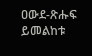ዐውደ-ጽሑፍ ይመልከቱ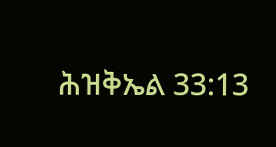ሕዝቅኤል 33:13